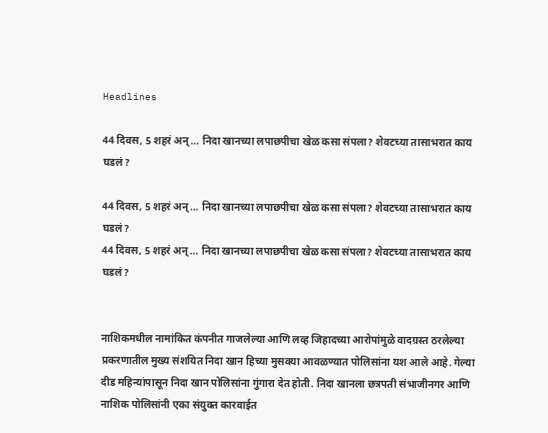Headlines

44 दिवस, 5 शहरं अन्… निदा खानच्या लपाछपीचा खेळ कसा संपला? शेवटच्या तासाभरात काय घडलं?

44 दिवस, 5 शहरं अन्… निदा खानच्या लपाछपीचा खेळ कसा संपला? शेवटच्या तासाभरात काय घडलं?
44 दिवस, 5 शहरं अन्… निदा खानच्या लपाछपीचा खेळ कसा संपला? शेवटच्या तासाभरात काय घडलं?


नाशिकमधील नामांकित कंपनीत गाजलेल्या आणि लव्ह जिहादच्या आरोपांमुळे वादग्रस्त ठरलेल्या प्रकरणातील मुख्य संशयित निदा खान हिच्या मुसक्या आवळण्यात पोलिसांना यश आले आहे. गेल्या दीड महिन्यांपासून निदा खान पोलिसांना गुंगारा देत होती. निदा खानला छत्रपती संभाजीनगर आणि नाशिक पोलिसांनी एका संयुक्त कारवाईत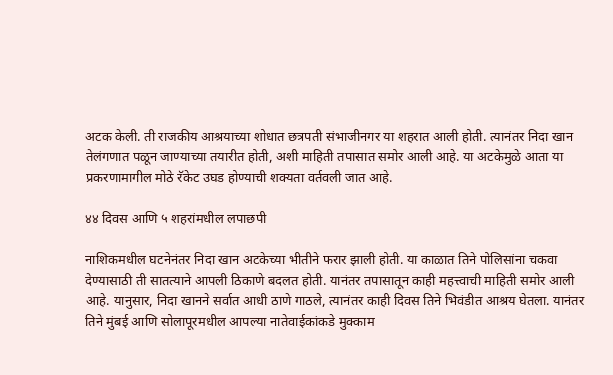अटक केली. ती राजकीय आश्रयाच्या शोधात छत्रपती संभाजीनगर या शहरात आली होती. त्यानंतर निदा खान तेलंगणात पळून जाण्याच्या तयारीत होती, अशी माहिती तपासात समोर आली आहे. या अटकेमुळे आता या प्रकरणामागील मोठे रॅकेट उघड होण्याची शक्यता वर्तवली जात आहे.

४४ दिवस आणि ५ शहरांमधील लपाछपी

नाशिकमधील घटनेनंतर निदा खान अटकेच्या भीतीने फरार झाली होती. या काळात तिने पोलिसांना चकवा देण्यासाठी ती सातत्याने आपली ठिकाणे बदलत होती. यानंतर तपासातून काही महत्त्वाची माहिती समोर आली आहे. यानुसार, निदा खानने सर्वात आधी ठाणे गाठले, त्यानंतर काही दिवस तिने भिवंडीत आश्रय घेतला. यानंतर तिने मुंबई आणि सोलापूरमधील आपल्या नातेवाईकांकडे मुक्काम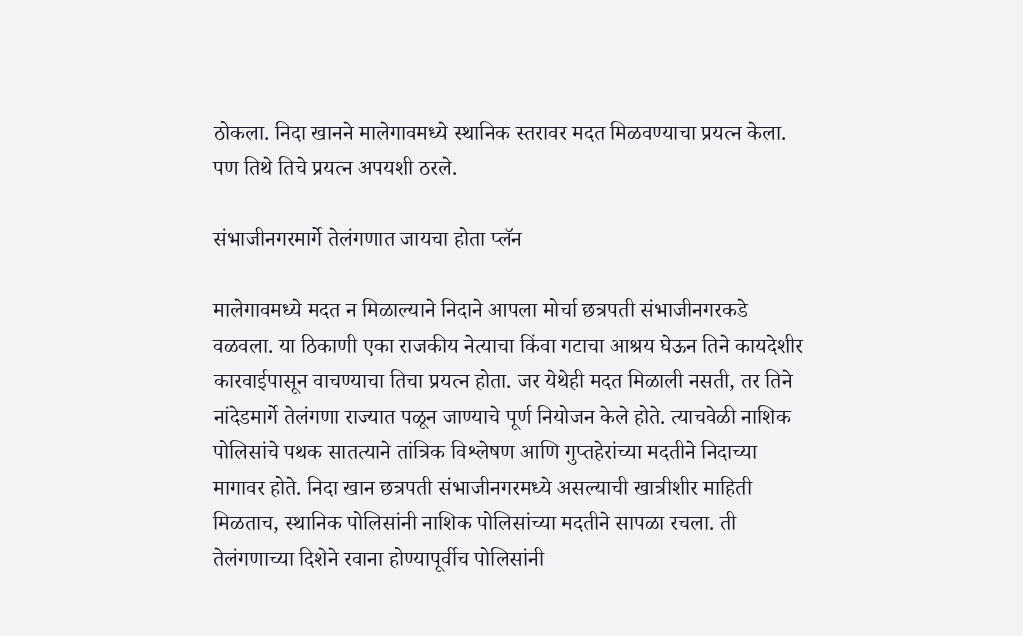ठोकला. निदा खानने मालेगावमध्ये स्थानिक स्तरावर मदत मिळवण्याचा प्रयत्न केला. पण तिथे तिचे प्रयत्न अपयशी ठरले.

संभाजीनगरमार्गे तेलंगणात जायचा होता प्लॅन

मालेगावमध्ये मदत न मिळाल्याने निदाने आपला मोर्चा छत्रपती संभाजीनगरकडे वळवला. या ठिकाणी एका राजकीय नेत्याचा किंवा गटाचा आश्रय घेऊन तिने कायदेशीर कारवाईपासून वाचण्याचा तिचा प्रयत्न होता. जर येथेही मदत मिळाली नसती, तर तिने नांदेडमार्गे तेलंगणा राज्यात पळून जाण्याचे पूर्ण नियोजन केले होते. त्याचवेळी नाशिक पोलिसांचे पथक सातत्याने तांत्रिक विश्लेषण आणि गुप्तहेरांच्या मदतीने निदाच्या मागावर होते. निदा खान छत्रपती संभाजीनगरमध्ये असल्याची खात्रीशीर माहिती मिळताच, स्थानिक पोलिसांनी नाशिक पोलिसांच्या मदतीने सापळा रचला. ती तेलंगणाच्या दिशेने रवाना होण्यापूर्वीच पोलिसांनी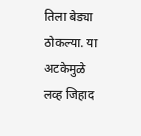तिला बेड्या ठोकल्या. या अटकेमुळे लव्ह जिहाद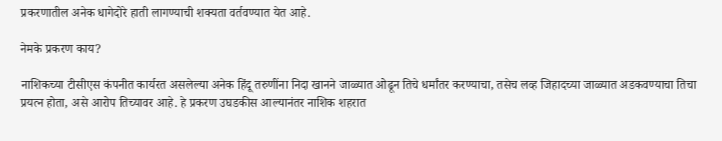प्रकरणातील अनेक धागेदोरे हाती लागण्याची शक्यता वर्तवण्यात येत आहे.

नेमके प्रकरण काय?

नाशिकच्या टीसीएस कंपनीत कार्यरत असलेल्या अनेक हिंदू तरुणींना निदा खानने जाळ्यात ओढून तिचे धर्मांतर करण्याचा, तसेच लव्ह जिहादच्या जाळ्यात अडकवण्याचा तिचा प्रयत्न होता, असे आरोप तिच्यावर आहे. हे प्रकरण उघडकीस आल्यानंतर नाशिक शहरात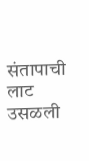संतापाची लाट उसळली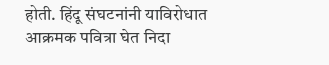होती. हिंदू संघटनांनी याविरोधात आक्रमक पवित्रा घेत निदा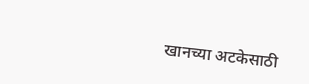खानच्या अटकेसाठी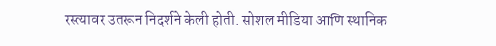रस्त्यावर उतरून निदर्शने केली होती. सोशल मीडिया आणि स्थानिक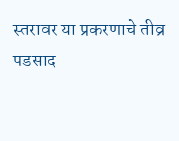स्तरावर या प्रकरणाचे तीव्र पडसाद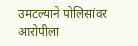उमटल्याने पोलिसांवर आरोपीला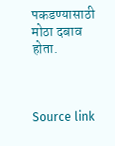पकडण्यासाठी मोठा दबाव होता.



Source link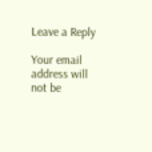Leave a Reply

Your email address will not be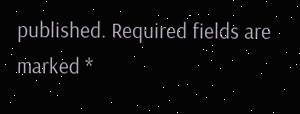published. Required fields are marked *